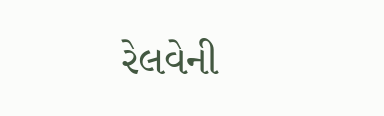રેલવેની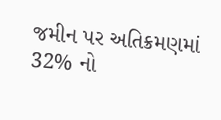જમીન પર અતિક્રમણમાં 32% નો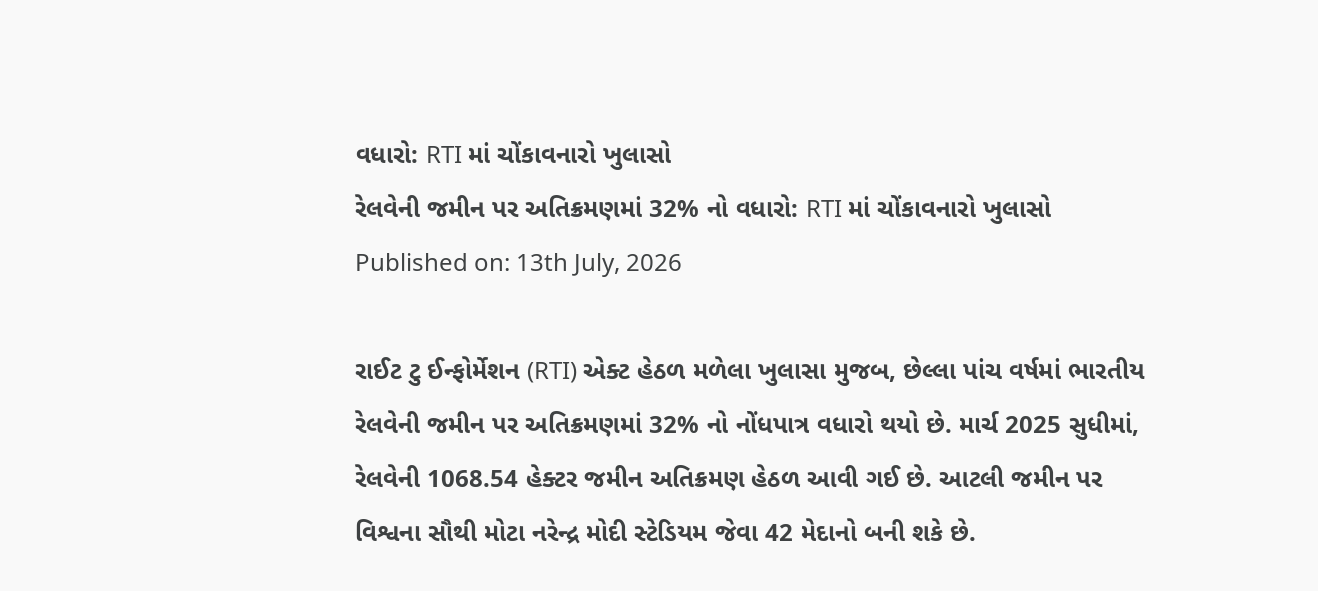વધારો: RTI માં ચોંકાવનારો ખુલાસો
રેલવેની જમીન પર અતિક્રમણમાં 32% નો વધારો: RTI માં ચોંકાવનારો ખુલાસો
Published on: 13th July, 2026

રાઈટ ટુ ઈન્ફોર્મેશન (RTI) એક્ટ હેઠળ મળેલા ખુલાસા મુજબ, છેલ્લા પાંચ વર્ષમાં ભારતીય રેલવેની જમીન પર અતિક્રમણમાં 32% નો નોંધપાત્ર વધારો થયો છે. માર્ચ 2025 સુધીમાં, રેલવેની 1068.54 હેક્ટર જમીન અતિક્રમણ હેઠળ આવી ગઈ છે. આટલી જમીન પર વિશ્વના સૌથી મોટા નરેન્દ્ર મોદી સ્ટેડિયમ જેવા 42 મેદાનો બની શકે છે.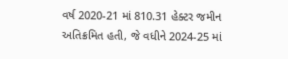વર્ષ 2020-21 માં 810.31 હેક્ટર જમીન અતિક્રમિત હતી, જે વધીને 2024-25 માં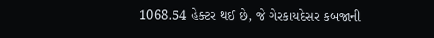1068.54 હેક્ટર થઈ છે, જે ગેરકાયદેસર કબજાની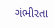ગંભીરતા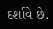દર્શાવે છે.